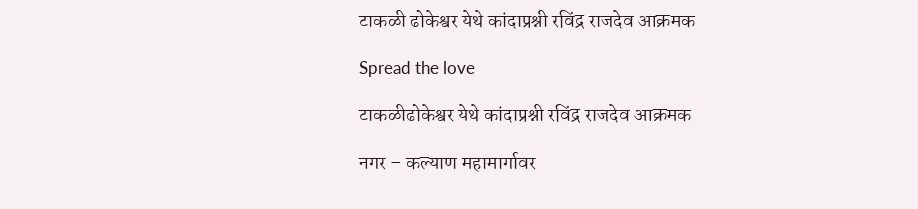टाकळी ढोकेश्वर येथे कांदाप्रश्नी रविंद्र राजदेव आक्रमक

Spread the love

टाकळीढोकेश्वर येथे कांदाप्रश्नी रविंद्र राजदेव आक्रमक

नगर – कल्याण महामार्गावर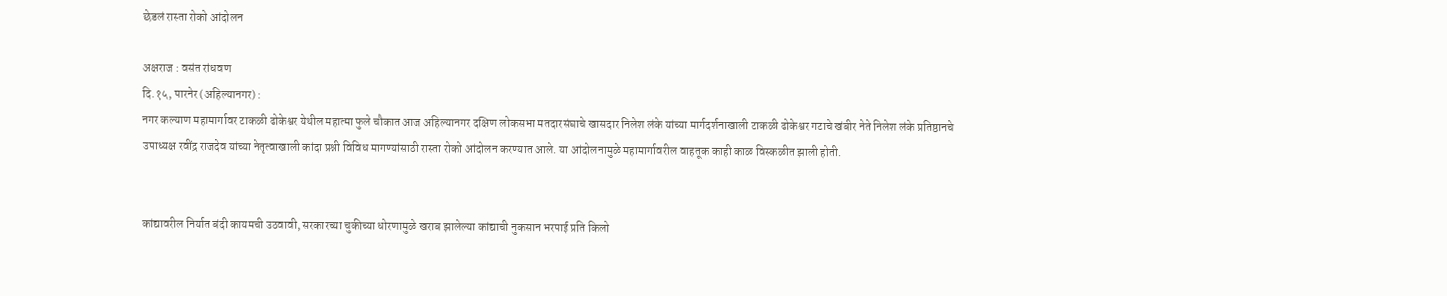छेडलं रास्ता रोको आंदोलन

अक्षराज : वसंत रांधवण
दि.१५, पारनेर (अहिल्यानगर) :
नगर कल्याण महामार्गावर टाकळी ढोकेश्वर येथील महात्मा फुले चौकात आज अहिल्यानगर दक्षिण लोकसभा मतदारसंघाचे खासदार निलेश लंके यांच्या मार्गदर्शनाखाली टाकळी ढोकेश्वर गटाचे खंबीर नेते निलेश लंके प्रतिष्ठानचे उपाध्यक्ष रवींद्र राजदेव यांच्या नेतृत्वाखाली कांदा प्रश्नी विविध मागण्यांसाठी रास्ता रोको आंदोलन करण्यात आले. या आंदोलनामुळे महामार्गावरील वाहतूक काही काळ विस्कळीत झाली होती.


कांद्यावरील निर्यात बंदी कायमची उठवावी, सरकारच्या चुकीच्या धोरणामुळे खराब झालेल्या कांद्याची नुकसान भरपाई प्रति किलो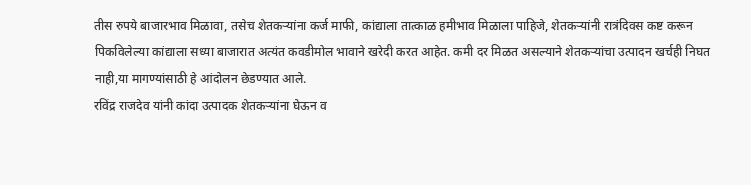तीस रुपये बाजारभाव मिळावा, तसेच शेतकऱ्यांना कर्ज माफी, कांद्याला तात्काळ हमीभाव मिळाला पाहिजे, शेतकऱ्यांनी रात्रंदिवस कष्ट करून पिकविलेल्या कांद्याला सध्या बाजारात अत्यंत कवडीमोल भावाने खरेदी करत आहेत. कमी दर मिळत असल्याने शेतकऱ्यांचा उत्पादन खर्चही निघत नाही,या मागण्यांसाठी हे आंदोलन छेडण्यात आले.
रविंद्र राजदेव यांनी कांदा उत्पादक शेतकऱ्यांना घेऊन व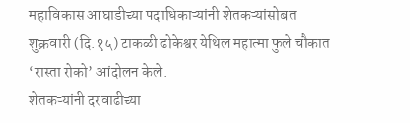महाविकास आघाडीच्या पदाधिकाऱ्यांनी शेतकऱ्यांसोबत शुक्रवारी (दि.१५) टाकळी ढोकेश्वर येथिल महात्मा फुले चौकात ‘रास्ता रोको’ आंदोलन केले.
शेतकऱ्यांनी दरवाढीच्या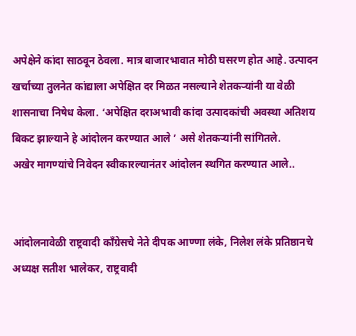अपेक्षेने कांदा साठवून ठेवला. मात्र बाजारभावात मोठी घसरण होत आहे. उत्पादन खर्चाच्या तुलनेत कांद्याला अपेक्षित दर मिळत नसल्याने शेतकऱ्यांनी या वेळी शासनाचा निषेध केला. ‘अपेक्षित दराअभावी कांदा उत्पादकांची अवस्था अतिशय बिकट झाल्याने हे आंदोलन करण्यात आले ’ असे शेतकऱ्यांनी सांगितले.
अखेर मागण्यांचे निवेदन स्वीकारल्यानंतर आंदोलन स्थगित करण्यात आले..


आंदोलनावेळी राष्ट्रवादी काँग्रेसचे नेते दीपक आण्णा लंके, निलेश लंके प्रतिष्ठानचे अध्यक्ष सतीश भालेकर, राष्ट्रवादी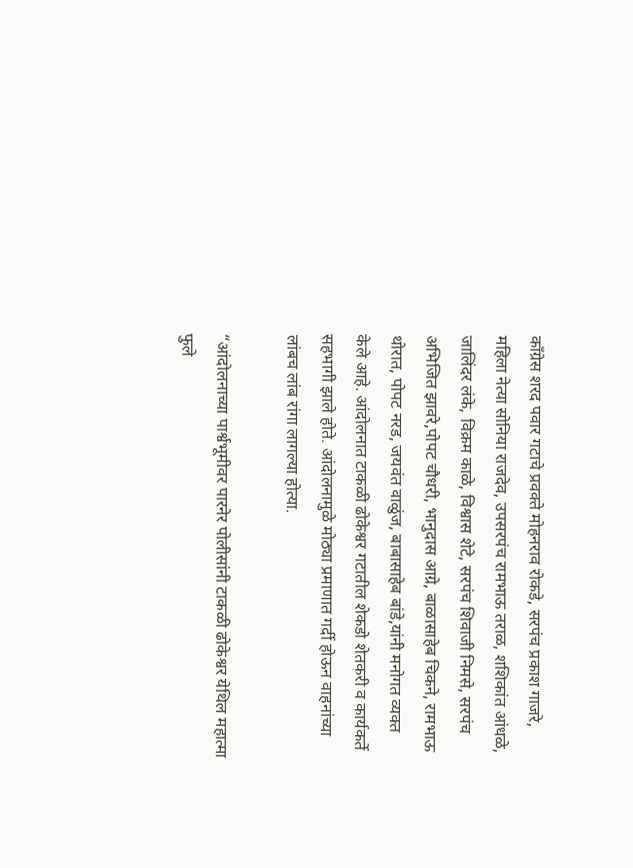काँग्रेस शरद पवार गटाचे प्रवक्ते मोहनराव रोकडे, सरपंच प्रकाश गाजरे, महिला नेत्या सोनिया राजदेव, उपसरपंच रामभाऊ तराळ, शशिकांत आंधळे, जालिंदर लंके, विक्रम काळे, विश्वास शेटे, सरपंच शिवाजी निमसे, सरपंच अभिजित झावरे,पोपट चौधरी, भानुदास आग्रे, बाळासाहेब चिकने, रामभाऊ थोरात, पोपट नरड, जयवंत वाळुंज, बाबासाहेब बांडे,यांनी मनोगत व्यक्त केले आहे. आंदोलनात टाकळी ढोकेश्वर गटातील शेकडो शेतकरी व कार्यकर्ते सहभागी झाले होते. आंदोलनामुळे मोठ्या प्रमाणात गर्दी होऊन वाहनांच्या लांबच लांब रांगा लागल्या होत्या.

“आंदोलनाच्या पार्श्वभूमीवर पारनेर पोलीसांनी टाकळी ढोकेश्वर येथिल महात्मा फुले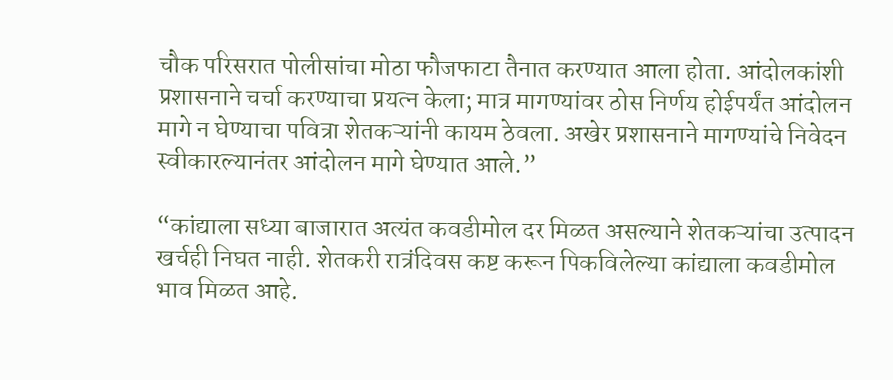चौक परिसरात पोलीसांचा मोठा फौजफाटा तैनात करण्यात आला होता. आंदोलकांशी प्रशासनाने चर्चा करण्याचा प्रयत्न केला; मात्र मागण्यांवर ठोस निर्णय होईपर्यंत आंदोलन मागे न घेण्याचा पवित्रा शेतकऱ्यांनी कायम ठेवला. अखेर प्रशासनाने मागण्यांचे निवेदन स्वीकारल्यानंतर आंदोलन मागे घेण्यात आले.”

“कांद्याला सध्या बाजारात अत्यंत कवडीमोल दर मिळत असल्याने शेतकऱ्यांचा उत्पादन खर्चही निघत नाही. शेतकरी रात्रंदिवस कष्ट करून पिकविलेल्या कांद्याला कवडीमोल भाव मिळत आहे.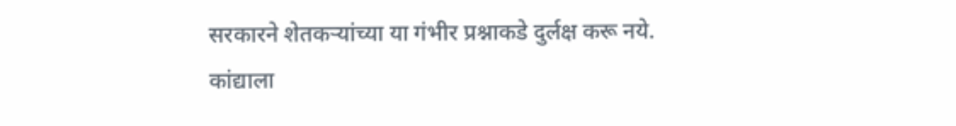सरकारने शेतकऱ्यांच्या या गंभीर प्रश्नाकडे दुर्लक्ष करू नये. कांद्याला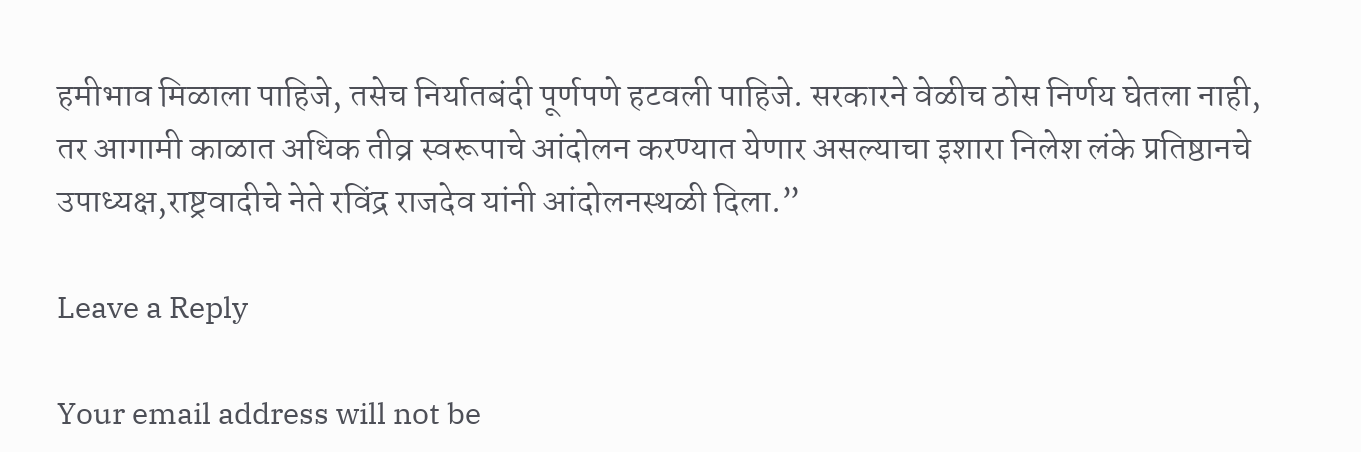हमीभाव मिळाला पाहिजे, तसेच निर्यातबंदी पूर्णपणे हटवली पाहिजे. सरकारने वेळीच ठोस निर्णय घेतला नाही, तर आगामी काळात अधिक तीव्र स्वरूपाचे आंदोलन करण्यात येणार असल्याचा इशारा निलेश लंके प्रतिष्ठानचे उपाध्यक्ष,राष्ट्रवादीचे नेते रविंद्र राजदेव यांनी आंदोलनस्थळी दिला.”

Leave a Reply

Your email address will not be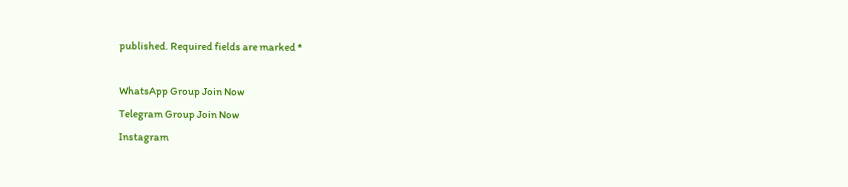published. Required fields are marked *

WhatsApp Group Join Now
Telegram Group Join Now
Instagram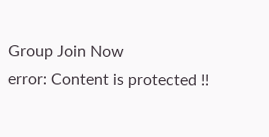Group Join Now
error: Content is protected !!